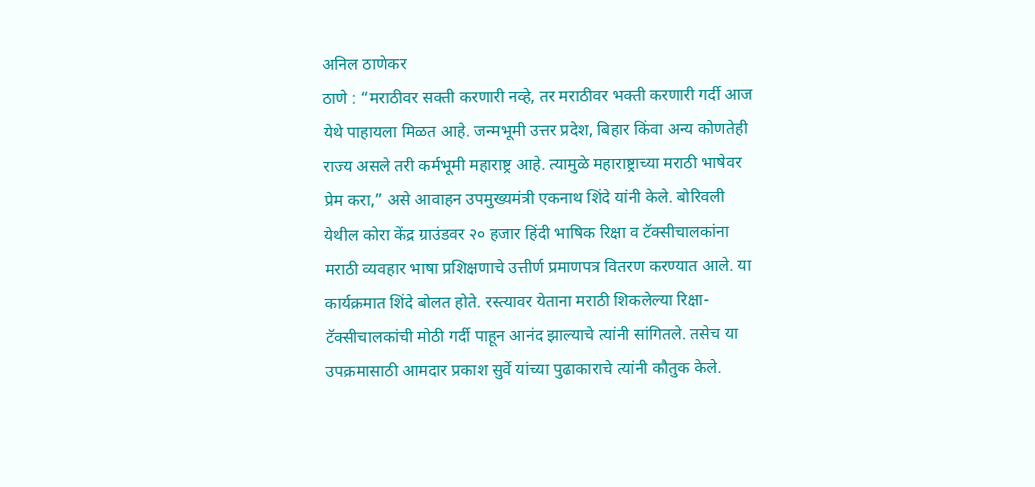अनिल ठाणेकर
ठाणे : “मराठीवर सक्ती करणारी नव्हे, तर मराठीवर भक्ती करणारी गर्दी आज येथे पाहायला मिळत आहे. जन्मभूमी उत्तर प्रदेश, बिहार किंवा अन्य कोणतेही राज्य असले तरी कर्मभूमी महाराष्ट्र आहे. त्यामुळे महाराष्ट्राच्या मराठी भाषेवर प्रेम करा,” असे आवाहन उपमुख्यमंत्री एकनाथ शिंदे यांनी केले. बोरिवली येथील कोरा केंद्र ग्राउंडवर २० हजार हिंदी भाषिक रिक्षा व टॅक्सीचालकांना मराठी व्यवहार भाषा प्रशिक्षणाचे उत्तीर्ण प्रमाणपत्र वितरण करण्यात आले. या कार्यक्रमात शिंदे बोलत होते. रस्त्यावर येताना मराठी शिकलेल्या रिक्षा-टॅक्सीचालकांची मोठी गर्दी पाहून आनंद झाल्याचे त्यांनी सांगितले. तसेच या उपक्रमासाठी आमदार प्रकाश सुर्वे यांच्या पुढाकाराचे त्यांनी कौतुक केले.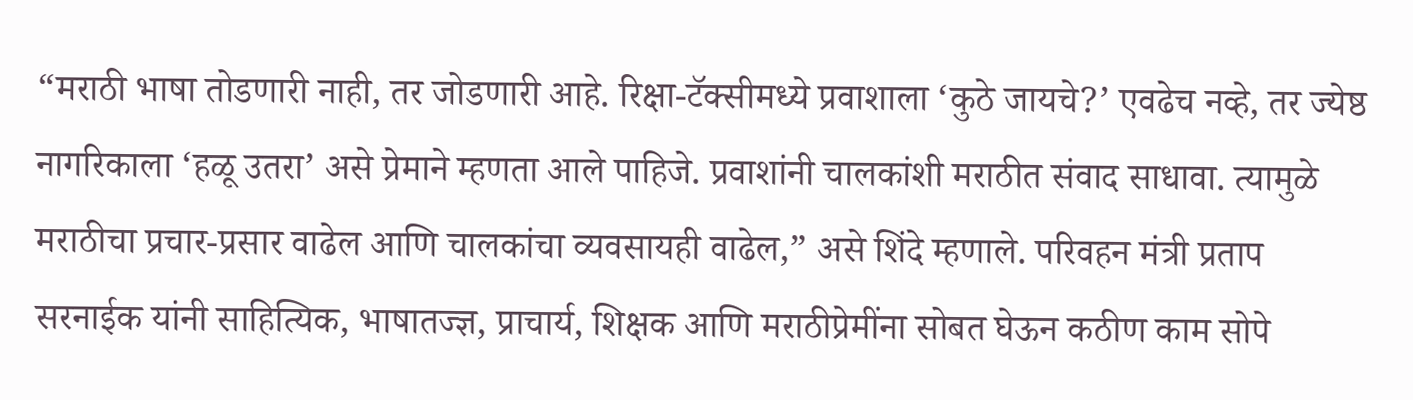“मराठी भाषा तोडणारी नाही, तर जोडणारी आहे. रिक्षा-टॅक्सीमध्ये प्रवाशाला ‘कुठे जायचे?’ एवढेच नव्हे, तर ज्येष्ठ नागरिकाला ‘हळू उतरा’ असे प्रेमाने म्हणता आले पाहिजे. प्रवाशांनी चालकांशी मराठीत संवाद साधावा. त्यामुळे मराठीचा प्रचार-प्रसार वाढेल आणि चालकांचा व्यवसायही वाढेल,” असे शिंदे म्हणाले. परिवहन मंत्री प्रताप सरनाईक यांनी साहित्यिक, भाषातज्ज्ञ, प्राचार्य, शिक्षक आणि मराठीप्रेमींना सोबत घेऊन कठीण काम सोपे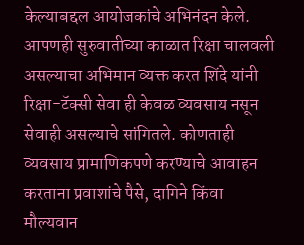केल्याबद्दल आयोजकांचे अभिनंदन केले.
आपणही सुरुवातीच्या काळात रिक्षा चालवली असल्याचा अभिमान व्यक्त करत शिंदे यांनी रिक्षा-टॅक्सी सेवा ही केवळ व्यवसाय नसून सेवाही असल्याचे सांगितले. कोणताही व्यवसाय प्रामाणिकपणे करण्याचे आवाहन करताना प्रवाशांचे पैसे, दागिने किंवा मौल्यवान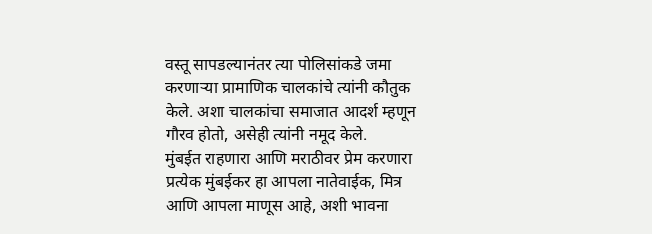वस्तू सापडल्यानंतर त्या पोलिसांकडे जमा करणाऱ्या प्रामाणिक चालकांचे त्यांनी कौतुक केले. अशा चालकांचा समाजात आदर्श म्हणून गौरव होतो, असेही त्यांनी नमूद केले.
मुंबईत राहणारा आणि मराठीवर प्रेम करणारा प्रत्येक मुंबईकर हा आपला नातेवाईक, मित्र आणि आपला माणूस आहे, अशी भावना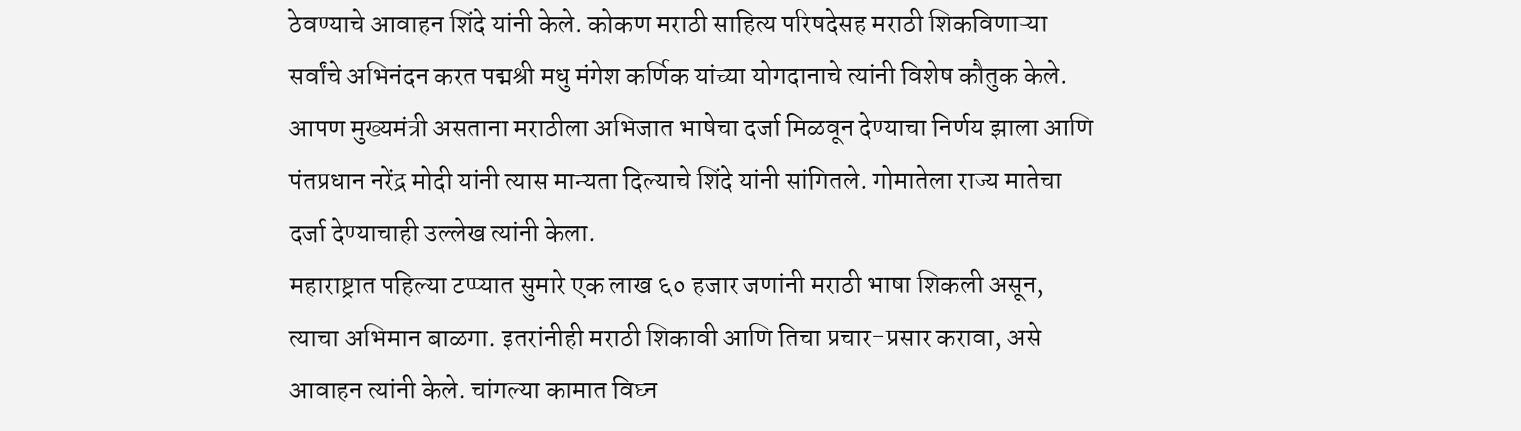ठेवण्याचे आवाहन शिंदे यांनी केले. कोकण मराठी साहित्य परिषदेसह मराठी शिकविणाऱ्या सर्वांचे अभिनंदन करत पद्मश्री मधु मंगेश कर्णिक यांच्या योगदानाचे त्यांनी विशेष कौतुक केले. आपण मुख्यमंत्री असताना मराठीला अभिजात भाषेचा दर्जा मिळवून देण्याचा निर्णय झाला आणि पंतप्रधान नरेंद्र मोदी यांनी त्यास मान्यता दिल्याचे शिंदे यांनी सांगितले. गोमातेला राज्य मातेचा दर्जा देण्याचाही उल्लेख त्यांनी केला.
महाराष्ट्रात पहिल्या टप्प्यात सुमारे एक लाख ६० हजार जणांनी मराठी भाषा शिकली असून, त्याचा अभिमान बाळगा. इतरांनीही मराठी शिकावी आणि तिचा प्रचार-प्रसार करावा, असे आवाहन त्यांनी केले. चांगल्या कामात विघ्न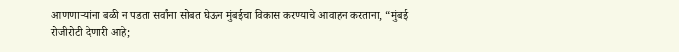आणणाऱ्यांना बळी न पडता सर्वांना सोबत घेऊन मुंबईचा विकास करण्याचे आवाहन करताना, “मुंबई रोजीरोटी देणारी आहे;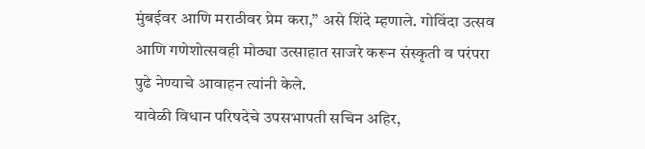मुंबईवर आणि मराठीवर प्रेम करा,” असे शिंदे म्हणाले. गोविंदा उत्सव आणि गणेशोत्सवही मोठ्या उत्साहात साजरे करून संस्कृती व परंपरा पुढे नेण्याचे आवाहन त्यांनी केले.
यावेळी विधान परिषदेचे उपसभापती सचिन अहिर,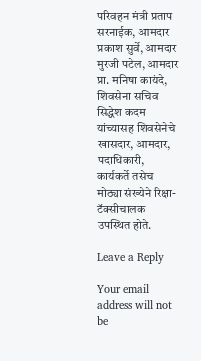परिवहन मंत्री प्रताप सरनाईक, आमदार प्रकाश सुर्वे, आमदार मुरजी पटेल, आमदार प्रा. मनिषा कायंदे, शिवसेना सचिव सिद्धेश कदम यांच्यासह शिवसेनेचे खासदार, आमदार, पदाधिकारी, कार्यकर्ते तसेच मोठ्या संख्येने रिक्षा-टॅक्सीचालक उपस्थित होते.

Leave a Reply

Your email address will not be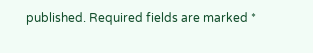published. Required fields are marked *